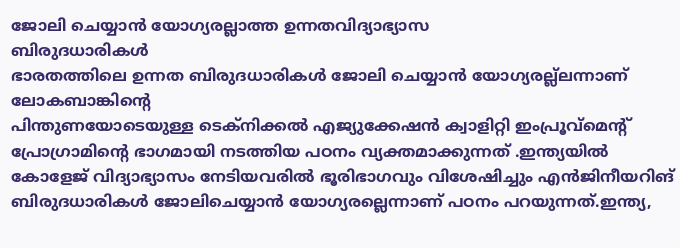ജോലി ചെയ്യാൻ യോഗ്യരല്ലാത്ത ഉന്നതവിദ്യാഭ്യാസ
ബിരുദധാരികൾ
ഭാരതത്തിലെ ഉന്നത ബിരുദധാരികൾ ജോലി ചെയ്യാൻ യോഗ്യരല്ല്ലന്നാണ് ലോകബാങ്കിന്റെ
പിന്തുണയോടെയുള്ള ടെക്നിക്കൽ എജ്യുക്കേഷൻ ക്വാളിറ്റി ഇംപ്രൂവ്മെന്റ് പ്രോഗ്രാമിന്റെ ഭാഗമായി നടത്തിയ പഠനം വ്യക്തമാക്കുന്നത് .ഇന്ത്യയിൽ കോളേജ് വിദ്യാഭ്യാസം നേടിയവരിൽ ഭൂരിഭാഗവും വിശേഷിച്ചും എൻജിനീയറിങ് ബിരുദധാരികൾ ജോലിചെയ്യാൻ യോഗ്യരല്ലെന്നാണ് പഠനം പറയുന്നത്.ഇന്ത്യ,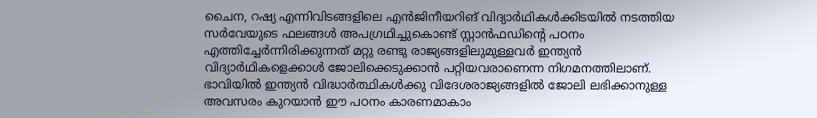ചൈന, റഷ്യ എന്നിവിടങ്ങളിലെ എൻജിനീയറിങ് വിദ്യാർഥികൾക്കിടയിൽ നടത്തിയ സർവേയുടെ ഫലങ്ങൾ അപഗ്രഥിച്ചുകൊണ്ട് സ്റ്റാൻഫഡിന്റെ പഠനം എത്തിച്ചേർന്നിരിക്കുന്നത് മറ്റു രണ്ടു രാജ്യങ്ങളിലുമുള്ളവർ ഇന്ത്യൻ വിദ്യാർഥികളെക്കാൾ ജോലിക്കെടുക്കാൻ പറ്റിയവരാണെന്ന നിഗമനത്തിലാണ്. ഭാവിയിൽ ഇന്ത്യൻ വിദ്ധാർത്ഥികൾക്കു വിദേശരാജ്യങ്ങളിൽ ജോലി ലഭിക്കാനുള്ള അവസരം കുറയാൻ ഈ പഠനം കാരണമാകാം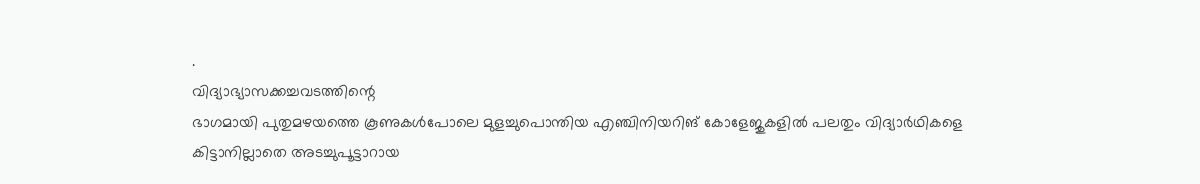.
വിദ്യാഭ്യാസക്കച്ചവടത്തിന്റെ
ഭാഗമായി പുതുമഴയത്തെ കൂണുകൾപോലെ മുളച്ചുപൊന്തിയ എഞ്ചിനിയറിങ് കോളേജുകളിൽ പലതും വിദ്യാർഥികളെ കിട്ടാനില്ലാതെ അടച്ചുപൂട്ടാറായ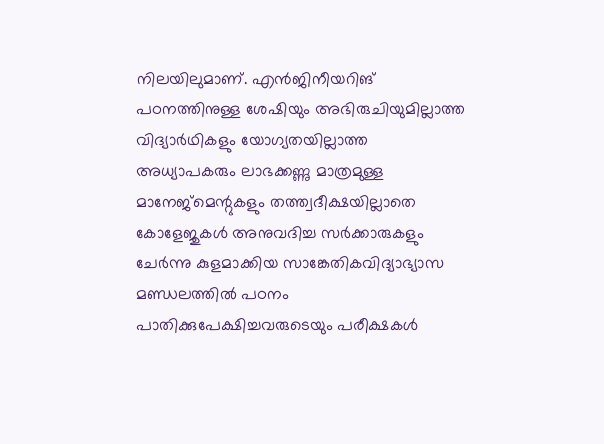നിലയിലുമാണ്. എൻജിനീയറിങ് പഠനത്തിനുള്ള ശേഷിയും അഭിരുചിയുമില്ലാത്ത വിദ്യാർഥികളും യോഗ്യതയില്ലാത്ത അധ്യാപകരും ലാഭക്കണ്ണു മാത്രമുള്ള മാനേജ്മെന്റുകളും തത്ത്വദീക്ഷയില്ലാതെ കോളേജുകൾ അനുവദിച്ച സർക്കാരുകളും ചേർന്നു കുളമാക്കിയ സാങ്കേതികവിദ്യാഭ്യാസ മണ്ഡലത്തിൽ പഠനം പാതിക്കുപേക്ഷിച്ചവരുടെയും പരീക്ഷകൾ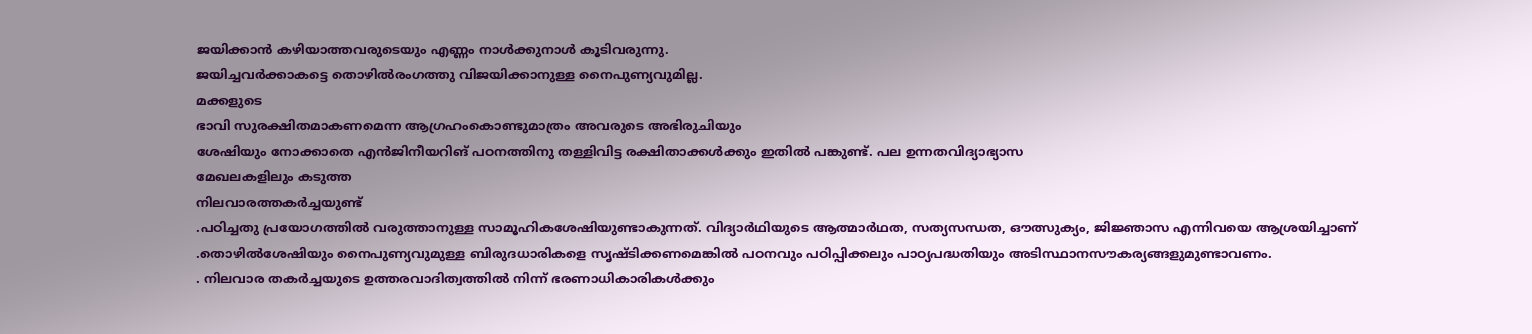ജയിക്കാൻ കഴിയാത്തവരുടെയും എണ്ണം നാൾക്കുനാൾ കൂടിവരുന്നു.
ജയിച്ചവർക്കാകട്ടെ തൊഴിൽരംഗത്തു വിജയിക്കാനുള്ള നൈപുണ്യവുമില്ല.
മക്കളുടെ
ഭാവി സുരക്ഷിതമാകണമെന്ന ആഗ്രഹംകൊണ്ടുമാത്രം അവരുടെ അഭിരുചിയും
ശേഷിയും നോക്കാതെ എൻജിനീയറിങ് പഠനത്തിനു തള്ളിവിട്ട രക്ഷിതാക്കൾക്കും ഇതിൽ പങ്കുണ്ട്. പല ഉന്നതവിദ്യാഭ്യാസ
മേഖലകളിലും കടുത്ത
നിലവാരത്തകർച്ചയുണ്ട്
.പഠിച്ചതു പ്രയോഗത്തിൽ വരുത്താനുള്ള സാമൂഹികശേഷിയുണ്ടാകുന്നത്. വിദ്യാർഥിയുടെ ആത്മാർഥത, സത്യസന്ധത, ഔത്സുക്യം, ജിജ്ഞാസ എന്നിവയെ ആശ്രയിച്ചാണ് .തൊഴിൽശേഷിയും നൈപുണ്യവുമുള്ള ബിരുദധാരികളെ സൃഷ്ടിക്കണമെങ്കിൽ പഠനവും പഠിപ്പിക്കലും പാഠ്യപദ്ധതിയും അടിസ്ഥാനസൗകര്യങ്ങളുമുണ്ടാവണം.
. നിലവാര തകർച്ചയുടെ ഉത്തരവാദിത്വത്തിൽ നിന്ന് ഭരണാധികാരികൾക്കും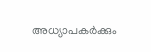അധ്യാപകർക്കും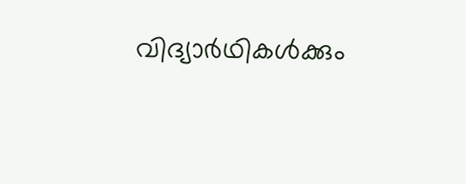വിദ്യാർഥികൾക്കും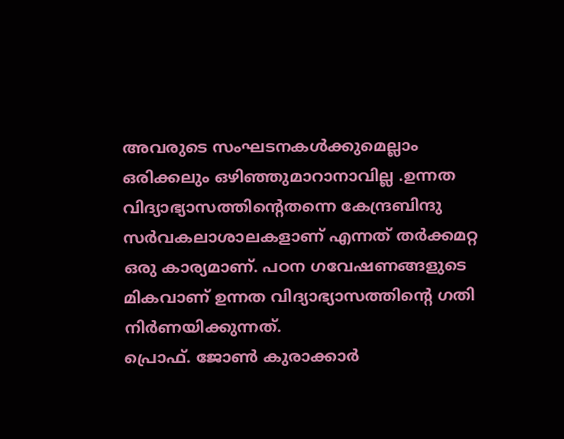അവരുടെ സംഘടനകൾക്കുമെല്ലാം ഒരിക്കലും ഒഴിഞ്ഞുമാറാനാവില്ല .ഉന്നത വിദ്യാഭ്യാസത്തിന്റെതന്നെ കേന്ദ്രബിന്ദു സർവകലാശാലകളാണ് എന്നത് തർക്കമറ്റ ഒരു കാര്യമാണ്. പഠന ഗവേഷണങ്ങളുടെ മികവാണ് ഉന്നത വിദ്യാഭ്യാസത്തിന്റെ ഗതി നിർണയിക്കുന്നത്.
പ്രൊഫ്. ജോൺ കുരാക്കാർ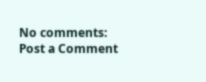No comments:
Post a Comment